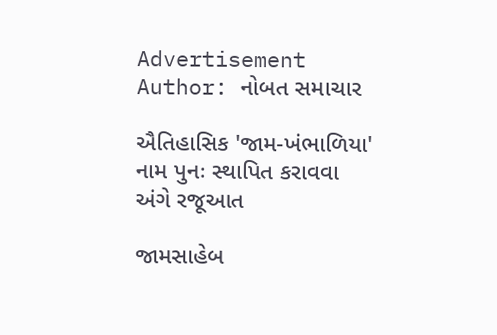Advertisement
Author: નોબત સમાચાર

ઐતિહાસિક 'જામ-ખંભાળિયા' નામ પુનઃ સ્થાપિત કરાવવા અંગે રજૂઆત

જામસાહેબ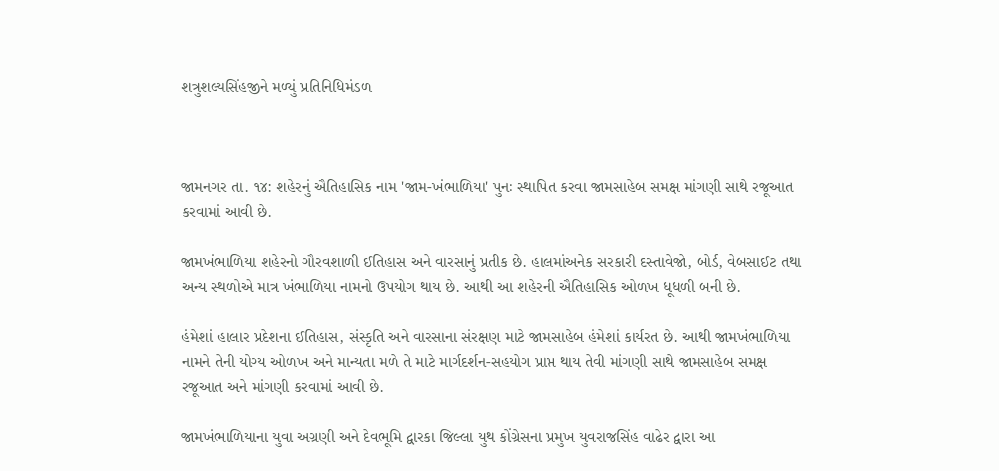શત્રુશલ્યસિંહજીને મળ્યું પ્રતિનિધિમંડળ



જામનગર તા. ૧૪: શહેરનું ઐતિહાસિક નામ 'જામ-ખંભાળિયા' પુનઃ સ્થાપિત કરવા જામસાહેબ સમક્ષ માંગણી સાથે રજૂઆત કરવામાં આવી છે.

જામખંભાળિયા શહેરનો ગૌરવશાળી ઈતિહાસ અને વારસાનું પ્રતીક છે. હાલમાંઅનેક સરકારી દસ્તાવેજો, બોર્ડ, વેબસાઈટ તથા અન્ય સ્થળોએ માત્ર ખંભાળિયા નામનો ઉપયોગ થાય છે. આથી આ શહેરની ઐતિહાસિક ઓળખ ધૂધળી બની છે.

હંમેશાં હાલાર પ્રદેશના ઈતિહાસ, સંસ્કૃતિ અને વારસાના સંરક્ષણ માટે જામસાહેબ હંમેશાં કાર્યરત છે. આથી જામખંભાળિયા નામને તેની યોગ્ય ઓળખ અને માન્યતા મળે તે માટે માર્ગદર્શન-સહયોગ પ્રાપ્ત થાય તેવી માંગણી સાથે જામસાહેબ સમક્ષ રજૂઆત અને માંગણી કરવામાં આવી છે.

જામખંભાળિયાના યુવા અગ્રણી અને દેવભૂમિ દ્વારકા જિલ્લા યુથ કોંગ્રેસના પ્રમુખ યુવરાજસિંહ વાઢેર દ્વારા આ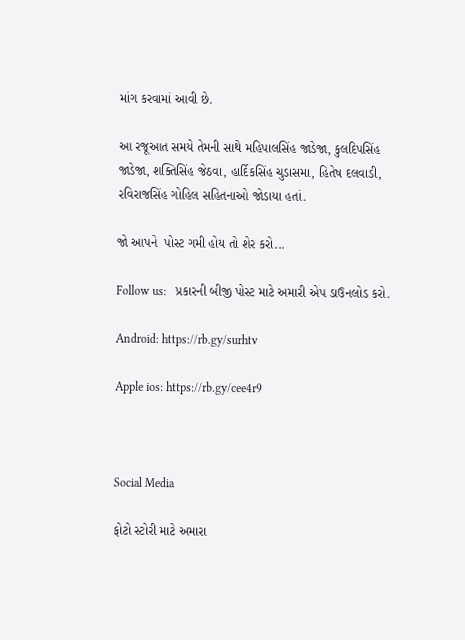માંગ કરવામાં આવી છે.

આ રજૂઆત સમયે તેમની સાથે મહિપાલસિંહ જાડેજા, કુલદિપસિંહ જાડેજા, શક્તિસિંહ જેઠવા, હાર્દિકસિંહ ચુડાસમા, હિતેષ દલવાડી, રવિરાજસિંહ ગોહિલ સહિતનાઓ જોડાયા હતાં.

જો આપને  પોસ્ટ ગમી હોય તો શેર કરો...

Follow us:   પ્રકારની બીજી પોસ્ટ માટે અમારી એપ ડાઉનલોડ કરો.

Android: https://rb.gy/surhtv

Apple ios: https://rb.gy/cee4r9



Social Media

ફોટો સ્ટોરી માટે અમારા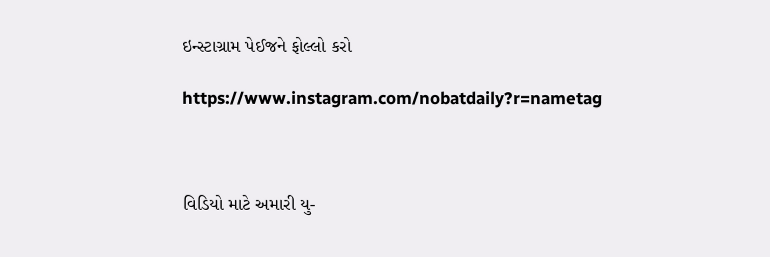ઇન્સ્ટાગ્રામ પેઈજને ફોલ્લો કરો

https://www.instagram.com/nobatdaily?r=nametag



વિડિયો માટે અમારી યુ-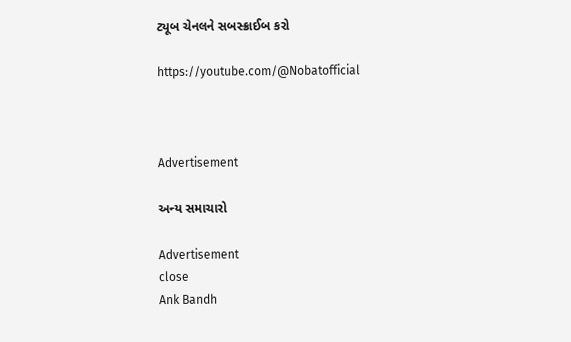ટ્યૂબ ચેનલને સબસ્ક્રાઈબ કરો

https://youtube.com/@Nobatofficial



Advertisement

અન્ય સમાચારો

Advertisement
close
Ank Bandh